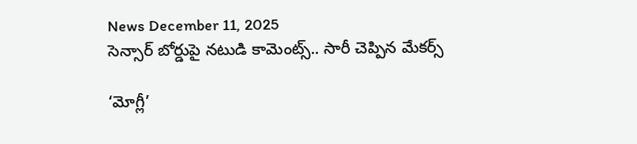News December 11, 2025
సెన్సార్ బోర్డుపై నటుడి కామెంట్స్.. సారీ చెప్పిన మేకర్స్

‘మోగ్లీ’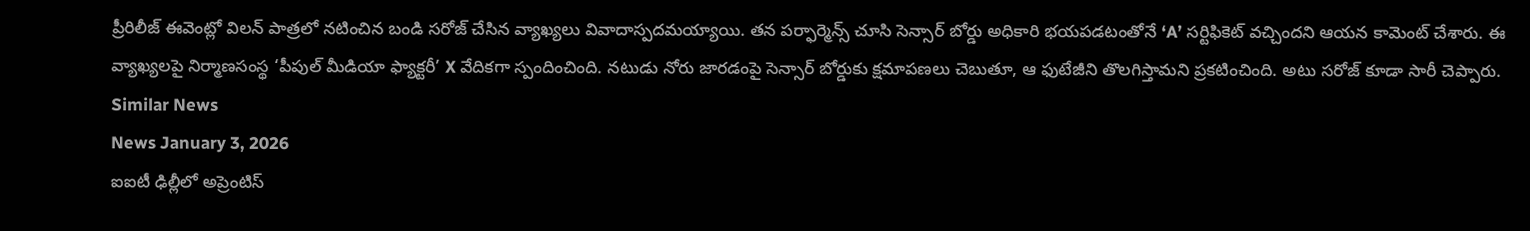ప్రీరిలీజ్ ఈవెంట్లో విలన్ పాత్రలో నటించిన బండి సరోజ్ చేసిన వ్యాఖ్యలు వివాదాస్పదమయ్యాయి. తన పర్ఫార్మెన్స్ చూసి సెన్సార్ బోర్డు అధికారి భయపడటంతోనే ‘A’ సర్టిఫికెట్ వచ్చిందని ఆయన కామెంట్ చేశారు. ఈ వ్యాఖ్యలపై నిర్మాణసంస్థ ‘పీపుల్ మీడియా ఫ్యాక్టరీ’ X వేదికగా స్పందించింది. నటుడు నోరు జారడంపై సెన్సార్ బోర్డుకు క్షమాపణలు చెబుతూ, ఆ ఫుటేజీని తొలగిస్తామని ప్రకటించింది. అటు సరోజ్ కూడా సారీ చెప్పారు.
Similar News
News January 3, 2026
ఐఐటీ ఢిల్లీలో అప్రెంటిస్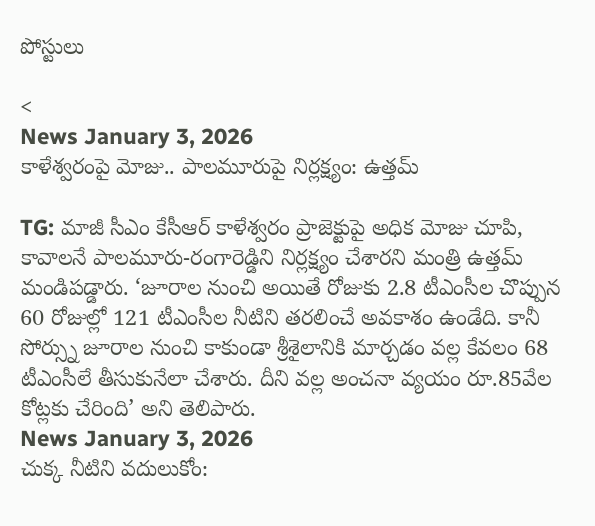పోస్టులు

<
News January 3, 2026
కాళేశ్వరంపై మోజు.. పాలమూరుపై నిర్లక్ష్యం: ఉత్తమ్

TG: మాజీ సీఎం కేసీఆర్ కాళేశ్వరం ప్రాజెక్టుపై అధిక మోజు చూపి, కావాలనే పాలమూరు-రంగారెడ్డిని నిర్లక్ష్యం చేశారని మంత్రి ఉత్తమ్ మండిపడ్డారు. ‘జూరాల నుంచి అయితే రోజుకు 2.8 టీఎంసీల చొప్పున 60 రోజుల్లో 121 టీఎంసీల నీటిని తరలించే అవకాశం ఉండేది. కానీ సోర్స్ను జూరాల నుంచి కాకుండా శ్రీశైలానికి మార్చడం వల్ల కేవలం 68 టీఎంసీలే తీసుకునేలా చేశారు. దీని వల్ల అంచనా వ్యయం రూ.85వేల కోట్లకు చేరింది’ అని తెలిపారు.
News January 3, 2026
చుక్క నీటిని వదులుకోం: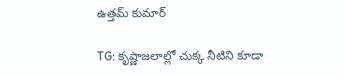ఉత్తమ్ కుమార్

TG: కృష్ణాజలాల్లో చుక్క నీటిని కూడా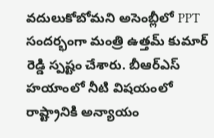వదులుకోబోమని అసెంబ్లీలో PPT సందర్భంగా మంత్రి ఉత్తమ్ కుమార్ రెడ్డి స్పష్టం చేశారు. బీఆర్ఎస్ హయాంలో నీటి విషయంలో రాష్ట్రానికి అన్యాయం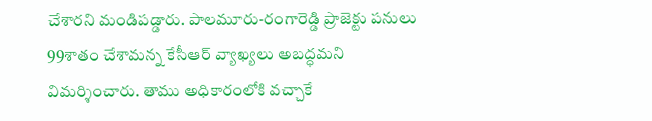చేశారని మండిపడ్డారు. పాలమూరు-రంగారెడ్డి ప్రాజెక్టు పనులు 99శాతం చేశామన్న కేసీఆర్ వ్యాఖ్యలు అబద్ధమని విమర్శించారు. తాము అధికారంలోకి వచ్చాకే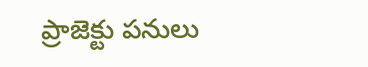ప్రాజెక్టు పనులు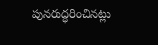పునరుద్ధరించినట్లు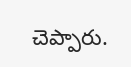చెప్పారు.